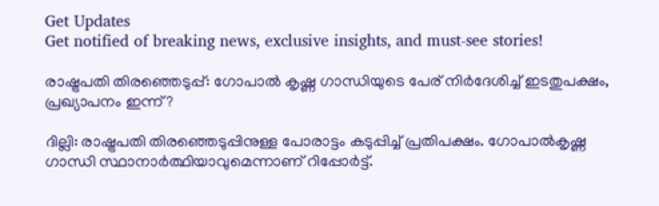Get Updates
Get notified of breaking news, exclusive insights, and must-see stories!

രാഷ്ട്രപതി തിരഞ്ഞെടുപ്പ്: ഗോപാല്‍ കൃഷ്ണ ഗാന്ധിയുടെ പേര് നിര്‍ദേശിച്ച് ഇടതുപക്ഷം, പ്രഖ്യാപനം ഇന്ന്?

ദില്ലി: രാഷ്ട്രപതി തിരഞ്ഞെടുപ്പിനുള്ള പോരാട്ടം കടുപ്പിച്ച് പ്രതിപക്ഷം. ഗോപാല്‍കൃഷ്ണ ഗാന്ധി സ്ഥാനാര്‍ത്ഥിയാവുമെന്നാണ് റിപ്പോര്‍ട്ട്.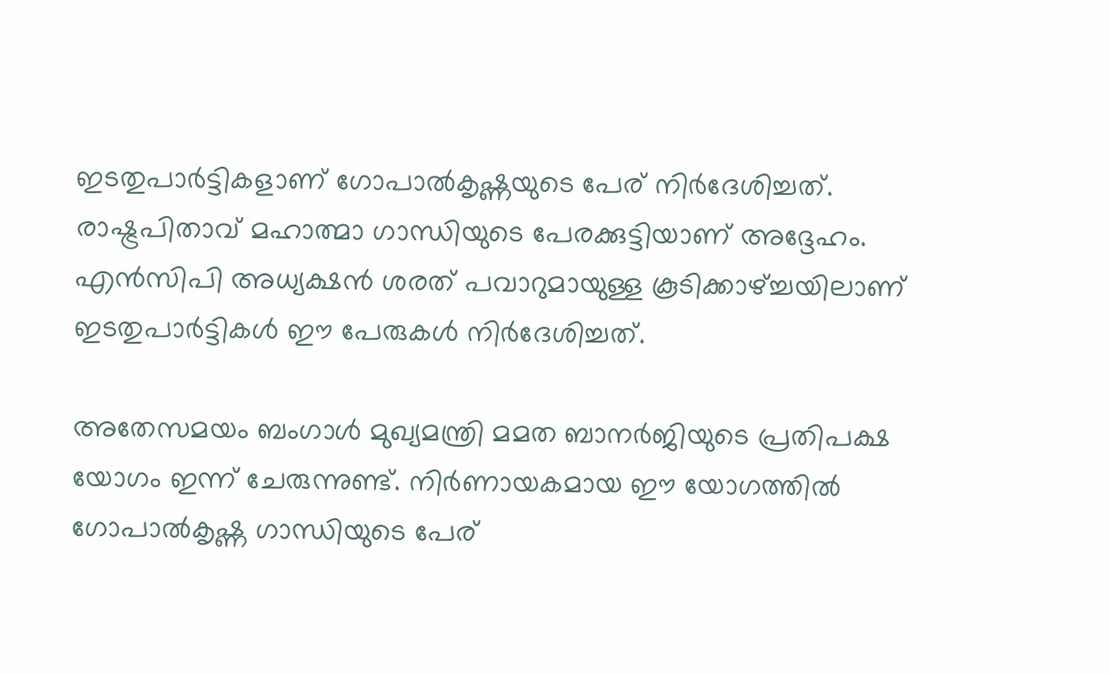ഇടതുപാര്‍ട്ടികളാണ് ഗോപാല്‍കൃഷ്ണയുടെ പേര് നിര്‍ദേശിച്ചത്. രാഷ്ട്രപിതാവ് മഹാത്മാ ഗാന്ധിയുടെ പേരക്കുട്ടിയാണ് അദ്ദേഹം. എന്‍സിപി അധ്യക്ഷന്‍ ശരത് പവാറുമായുള്ള കൂടിക്കാഴ്ച്ചയിലാണ് ഇടതുപാര്‍ട്ടികള്‍ ഈ പേരുകള്‍ നിര്‍ദേശിച്ചത്.

അതേസമയം ബംഗാള്‍ മുഖ്യമന്ത്രി മമത ബാനര്‍ജിയുടെ പ്രതിപക്ഷ യോഗം ഇന്ന് ചേരുന്നുണ്ട്. നിര്‍ണായകമായ ഈ യോഗത്തില്‍ ഗോപാല്‍കൃഷ്ണ ഗാന്ധിയുടെ പേര്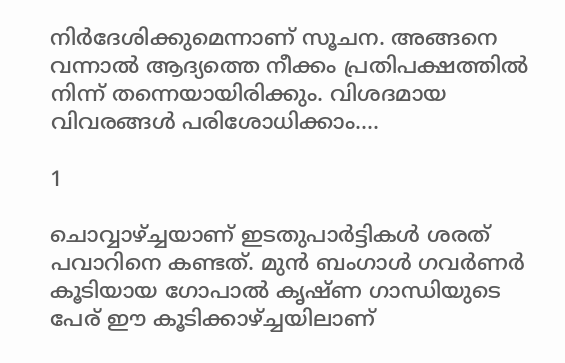നിര്‍ദേശിക്കുമെന്നാണ് സൂചന. അങ്ങനെ വന്നാല്‍ ആദ്യത്തെ നീക്കം പ്രതിപക്ഷത്തില്‍ നിന്ന് തന്നെയായിരിക്കും. വിശദമായ വിവരങ്ങള്‍ പരിശോധിക്കാം....

1

ചൊവ്വാഴ്ച്ചയാണ് ഇടതുപാര്‍ട്ടികള്‍ ശരത് പവാറിനെ കണ്ടത്. മുന്‍ ബംഗാള്‍ ഗവര്‍ണര്‍ കൂടിയായ ഗോപാല്‍ കൃഷ്ണ ഗാന്ധിയുടെ പേര് ഈ കൂടിക്കാഴ്ച്ചയിലാണ്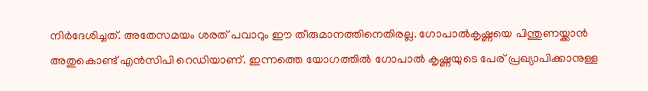നിര്‍ദേശിച്ചത്. അതേസമയം ശരത് പവാറും ഈ തീരുമാനത്തിനെതിരല്ല. ഗോപാല്‍കൃഷ്ണയെ പിന്തുണയ്ക്കാന്‍ അതുകൊണ്ട് എന്‍സിപി റെഡിയാണ്. ഇന്നത്തെ യോഗത്തില്‍ ഗോപാല്‍ കൃഷ്ണയുടെ പേര് പ്രഖ്യാപിക്കാനുള്ള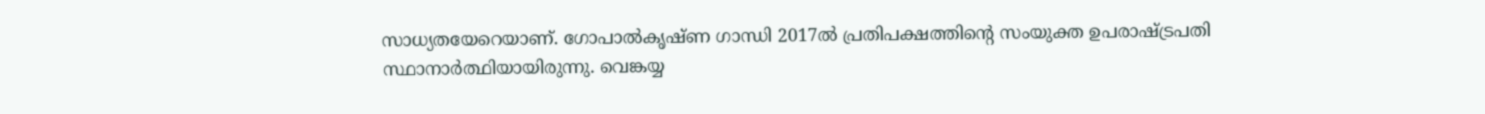സാധ്യതയേറെയാണ്. ഗോപാല്‍കൃഷ്ണ ഗാന്ധി 2017ല്‍ പ്രതിപക്ഷത്തിന്റെ സംയുക്ത ഉപരാഷ്ട്രപതി സ്ഥാനാര്‍ത്ഥിയായിരുന്നു. വെങ്കയ്യ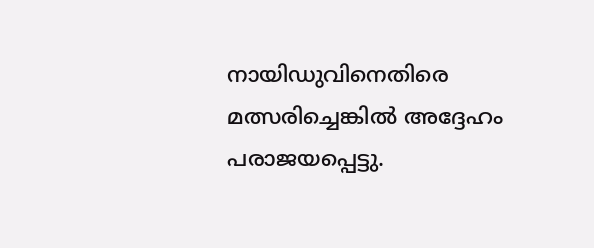നായിഡുവിനെതിരെ മത്സരിച്ചെങ്കില്‍ അദ്ദേഹം പരാജയപ്പെട്ടു.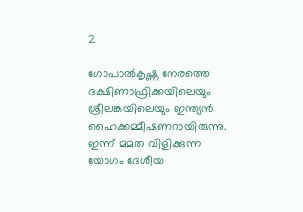2

ഗോപാല്‍കൃഷ്ണ നേരത്തെ ദക്ഷിണാഫ്രിക്കയിലെയും ശ്രീലങ്കയിലെയും ഇന്ത്യന്‍ ഹൈക്കമ്മീഷണറായിരുന്നു. ഇന്ന് മമത വിളിക്കുന്ന യോഗം ദേശീയ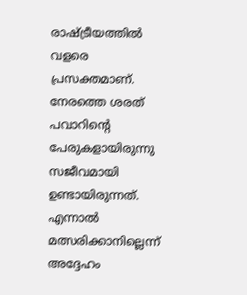രാഷ്ട്രീയത്തില്‍ വളരെ പ്രസക്തമാണ്. നേരത്തെ ശരത് പവാറിന്റെ പേരുകളായിരുന്നു സജീവമായി ഉണ്ടായിരുന്നത്. എന്നാല്‍ മത്സരിക്കാനില്ലെന്ന് അദ്ദേഹം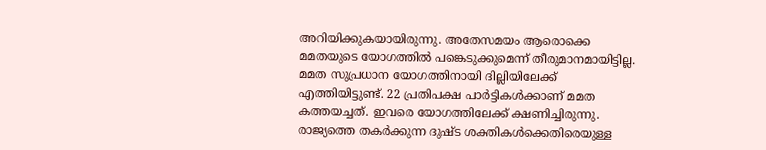അറിയിക്കുകയായിരുന്നു. അതേസമയം ആരൊക്കെ മമതയുടെ യോഗത്തില്‍ പങ്കെടുക്കുമെന്ന് തീരുമാനമായിട്ടില്ല. മമത സുപ്രധാന യോഗത്തിനായി ദില്ലിയിലേക്ക് എത്തിയിട്ടുണ്ട്. 22 പ്രതിപക്ഷ പാര്‍ട്ടികള്‍ക്കാണ് മമത കത്തയച്ചത്. ഇവരെ യോഗത്തിലേക്ക് ക്ഷണിച്ചിരുന്നു. രാജ്യത്തെ തകര്‍ക്കുന്ന ദുഷ്ട ശക്തികള്‍ക്കെതിരെയുള്ള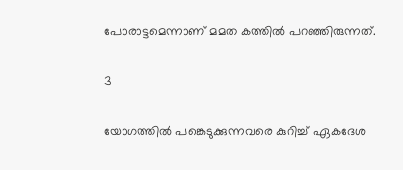പോരാട്ടമെന്നാണ് മമത കത്തില്‍ പറഞ്ഞിരുന്നത്.

3

യോഗത്തില്‍ പങ്കെടുക്കുന്നവരെ കുറിച്ച് ഏകദേശ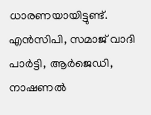ധാരണയായിട്ടുണ്ട്. എന്‍സിപി, സമാജ് വാദി പാര്‍ട്ടി, ആര്‍ജെഡി, നാഷണല്‍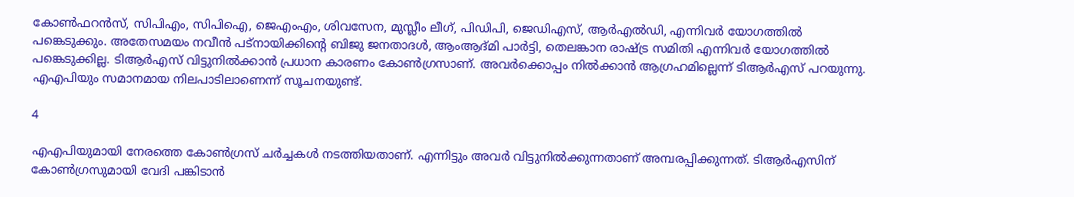കോണ്‍ഫറന്‍സ്, സിപിഎം, സിപിഐ, ജെഎംഎം, ശിവസേന, മുസ്ലീം ലീഗ്, പിഡിപി, ജെഡിഎസ്, ആര്‍എല്‍ഡി, എന്നിവര്‍ യോഗത്തില്‍ പങ്കെടുക്കും. അതേസമയം നവീന്‍ പട്‌നായിക്കിന്റെ ബിജു ജനതാദള്‍, ആംആദ്മി പാര്‍ട്ടി, തെലങ്കാന രാഷ്ട്ര സമിതി എന്നിവര്‍ യോഗത്തില്‍ പങ്കെടുക്കില്ല. ടിആര്‍എസ് വിട്ടുനില്‍ക്കാന്‍ പ്രധാന കാരണം കോണ്‍ഗ്രസാണ്. അവര്‍ക്കൊപ്പം നില്‍ക്കാന്‍ ആഗ്രഹമില്ലെന്ന് ടിആര്‍എസ് പറയുന്നു. എഎപിയും സമാനമായ നിലപാടിലാണെന്ന് സൂചനയുണ്ട്.

4

എഎപിയുമായി നേരത്തെ കോണ്‍ഗ്രസ് ചര്‍ച്ചകള്‍ നടത്തിയതാണ്. എന്നിട്ടും അവര്‍ വിട്ടുനില്‍ക്കുന്നതാണ് അമ്പരപ്പിക്കുന്നത്. ടിആര്‍എസിന് കോണ്‍ഗ്രസുമായി വേദി പങ്കിടാന്‍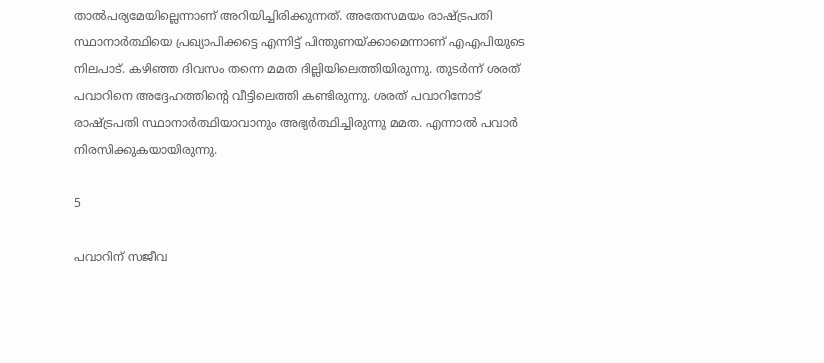താല്‍പര്യമേയില്ലെന്നാണ് അറിയിച്ചിരിക്കുന്നത്. അതേസമയം രാഷ്ട്രപതി സ്ഥാനാര്‍ത്ഥിയെ പ്രഖ്യാപിക്കട്ടെ എന്നിട്ട് പിന്തുണയ്ക്കാമെന്നാണ് എഎപിയുടെ നിലപാട്. കഴിഞ്ഞ ദിവസം തന്നെ മമത ദില്ലിയിലെത്തിയിരുന്നു. തുടര്‍ന്ന് ശരത് പവാറിനെ അദ്ദേഹത്തിന്റെ വീട്ടിലെത്തി കണ്ടിരുന്നു. ശരത് പവാറിനോട് രാഷ്ട്രപതി സ്ഥാനാര്‍ത്ഥിയാവാനും അഭ്യര്‍ത്ഥിച്ചിരുന്നു മമത. എന്നാല്‍ പവാര്‍ നിരസിക്കുകയായിരുന്നു.

5

പവാറിന് സജീവ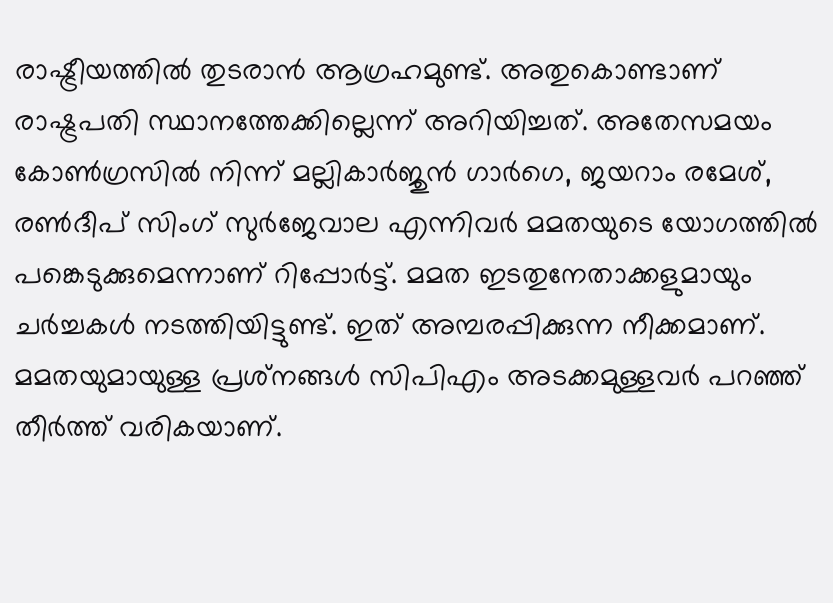രാഷ്ട്രീയത്തില്‍ തുടരാന്‍ ആഗ്രഹമുണ്ട്. അതുകൊണ്ടാണ് രാഷ്ട്രപതി സ്ഥാനത്തേക്കില്ലെന്ന് അറിയിച്ചത്. അതേസമയം കോണ്‍ഗ്രസില്‍ നിന്ന് മല്ലികാര്‍ജുന്‍ ഗാര്‍ഗെ, ജയറാം രമേശ്, രണ്‍ദീപ് സിംഗ് സുര്‍ജേവാല എന്നിവര്‍ മമതയുടെ യോഗത്തില്‍ പങ്കെടുക്കുമെന്നാണ് റിപ്പോര്‍ട്ട്. മമത ഇടതുനേതാക്കളുമായും ചര്‍ച്ചകള്‍ നടത്തിയിട്ടുണ്ട്. ഇത് അമ്പരപ്പിക്കുന്ന നീക്കമാണ്. മമതയുമായുള്ള പ്രശ്‌നങ്ങള്‍ സിപിഎം അടക്കമുള്ളവര്‍ പറഞ്ഞ് തീര്‍ത്ത് വരികയാണ്.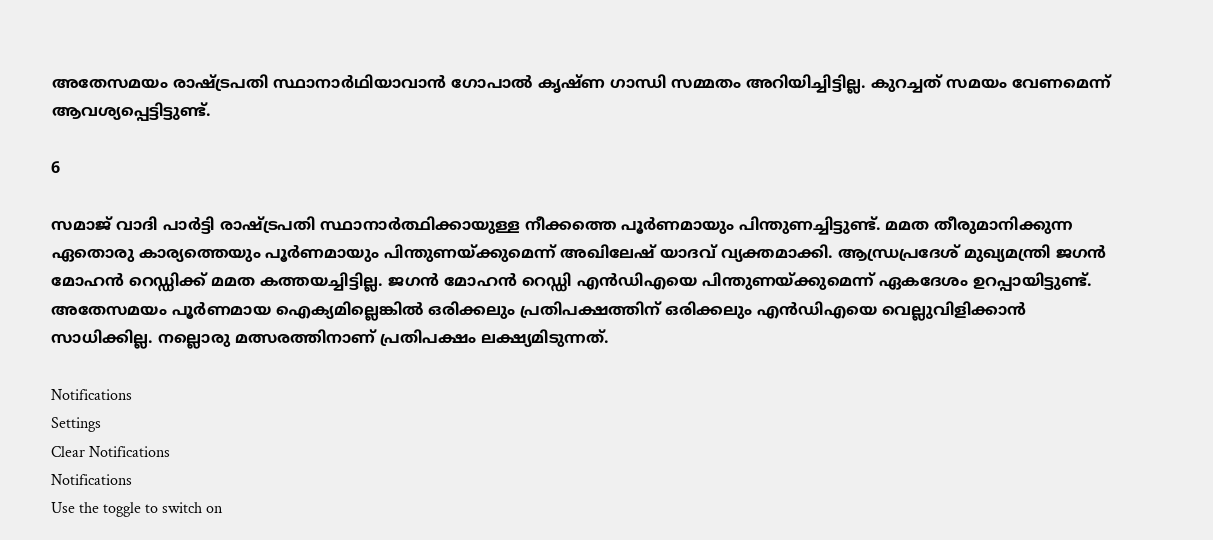അതേസമയം രാഷ്ട്രപതി സ്ഥാനാര്‍ഥിയാവാന്‍ ഗോപാല്‍ കൃഷ്ണ ഗാന്ധി സമ്മതം അറിയിച്ചിട്ടില്ല. കുറച്ചത് സമയം വേണമെന്ന് ആവശ്യപ്പെട്ടിട്ടുണ്ട്.

6

സമാജ് വാദി പാര്‍ട്ടി രാഷ്ട്രപതി സ്ഥാനാര്‍ത്ഥിക്കായുള്ള നീക്കത്തെ പൂര്‍ണമായും പിന്തുണച്ചിട്ടുണ്ട്. മമത തീരുമാനിക്കുന്ന ഏതൊരു കാര്യത്തെയും പൂര്‍ണമായും പിന്തുണയ്ക്കുമെന്ന് അഖിലേഷ് യാദവ് വ്യക്തമാക്കി. ആന്ധ്രപ്രദേശ് മുഖ്യമന്ത്രി ജഗന്‍ മോഹന്‍ റെഡ്ഡിക്ക് മമത കത്തയച്ചിട്ടില്ല. ജഗന്‍ മോഹന്‍ റെഡ്ഡി എന്‍ഡിഎയെ പിന്തുണയ്ക്കുമെന്ന് ഏകദേശം ഉറപ്പായിട്ടുണ്ട്. അതേസമയം പൂര്‍ണമായ ഐക്യമില്ലെങ്കില്‍ ഒരിക്കലും പ്രതിപക്ഷത്തിന് ഒരിക്കലും എന്‍ഡിഎയെ വെല്ലുവിളിക്കാന്‍ സാധിക്കില്ല. നല്ലൊരു മത്സരത്തിനാണ് പ്രതിപക്ഷം ലക്ഷ്യമിടുന്നത്.

Notifications
Settings
Clear Notifications
Notifications
Use the toggle to switch on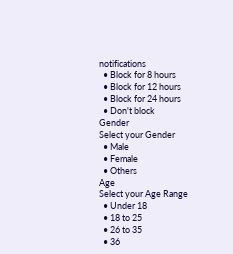notifications
  • Block for 8 hours
  • Block for 12 hours
  • Block for 24 hours
  • Don't block
Gender
Select your Gender
  • Male
  • Female
  • Others
Age
Select your Age Range
  • Under 18
  • 18 to 25
  • 26 to 35
  • 36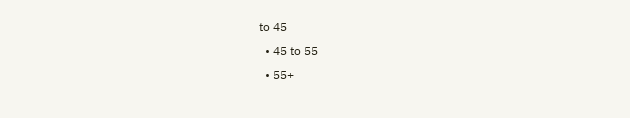to 45
  • 45 to 55
  • 55+